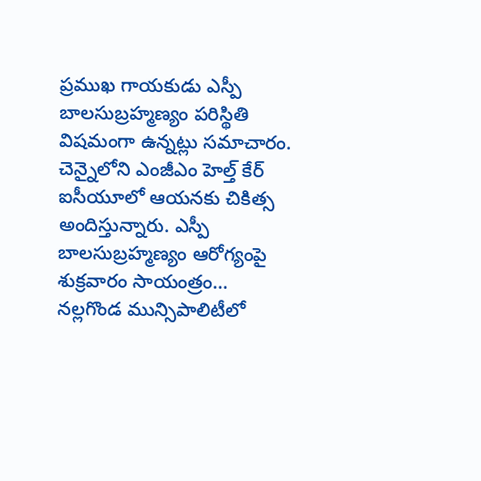ప్రముఖ గాయకుడు ఎస్పీ బాలసుబ్రహ్మణ్యం పరిస్థితి విషమంగా ఉన్నట్లు సమాచారం. చెన్నైలోని ఎంజీఎం హెల్త్ కేర్ ఐసీయూలో ఆయనకు చికిత్స అందిస్తున్నారు. ఎస్పీ బాలసుబ్రహ్మణ్యం ఆరోగ్యంపై శుక్రవారం సాయంత్రం…
నల్లగొండ మున్సిపాలిటీలో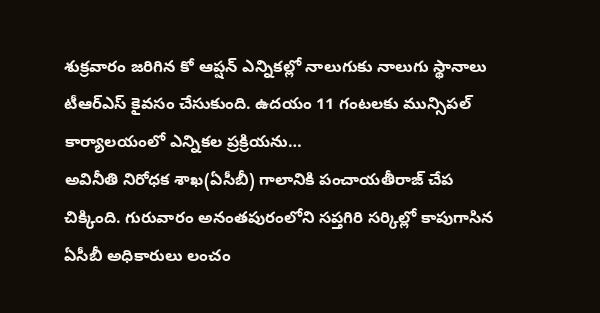శుక్రవారం జరిగిన కో ఆప్షన్ ఎన్నికల్లో నాలుగుకు నాలుగు స్థానాలు టీఆర్ఎస్ కైవసం చేసుకుంది. ఉదయం 11 గంటలకు మున్సిపల్ కార్యాలయంలో ఎన్నికల ప్రక్రియను…
అవినీతి నిరోధక శాఖ(ఏసీబీ) గాలానికి పంచాయతీరాజ్ చేప చిక్కింది. గురువారం అనంతపురంలోని సప్తగిరి సర్కిల్లో కాపుగాసిన ఏసీబీ అధికారులు లంచం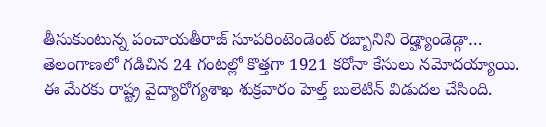తీసుకుంటున్న పంచాయతీరాజ్ సూపరింటెండెంట్ రబ్బానిని రెడ్హ్యాండెడ్గా…
తెలంగాణలో గడిచిన 24 గంటల్లో కొత్తగా 1921 కరోనా కేసులు నమోదయ్యాయి. ఈ మేరకు రాష్ట్ర వైద్యారోగ్యశాఖ శుక్రవారం హెల్త్ బులెటిన్ విడుదల చేసింది.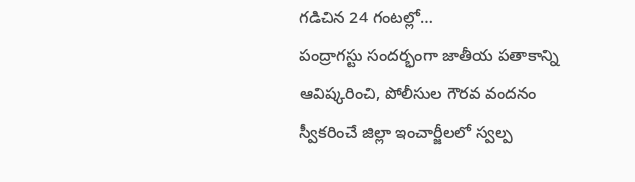గడిచిన 24 గంటల్లో…
పంద్రాగస్టు సందర్భంగా జాతీయ పతాకాన్ని ఆవిష్కరించి, పోలీసుల గౌరవ వందనం స్వీకరించే జిల్లా ఇంచార్జీలలో స్వల్ప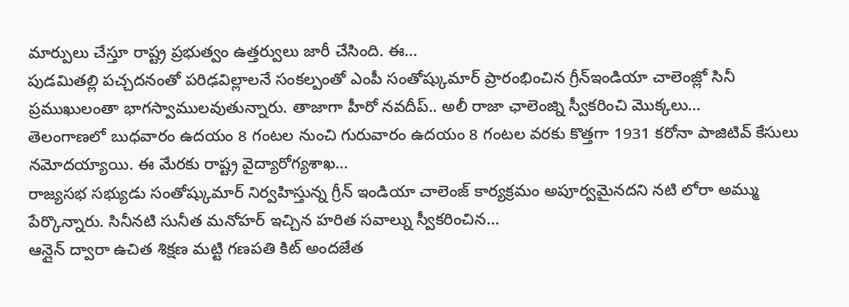మార్పులు చేస్తూ రాష్ట్ర ప్రభుత్వం ఉత్తర్వులు జారీ చేసింది. ఈ…
పుడమితల్లి పచ్చదనంతో పరిఢవిల్లాలనే సంకల్పంతో ఎంపీ సంతోష్కుమార్ ప్రారంభించిన గ్రీన్ఇండియా చాలెంజ్లో సినీ ప్రముఖులంతా భాగస్వాములవుతున్నారు. తాజాగా హీరో నవదీప్.. అలీ రాజా ఛాలెంజ్ని స్వీకరించి మొక్కలు…
తెలంగాణలో బుధవారం ఉదయం 8 గంటల నుంచి గురువారం ఉదయం 8 గంటల వరకు కొత్తగా 1931 కరోనా పాజిటివ్ కేసులు నమోదయ్యాయి. ఈ మేరకు రాష్ట్ర వైద్యారోగ్యశాఖ…
రాజ్యసభ సభ్యుడు సంతోష్కుమార్ నిర్వహిస్తున్న గ్రీన్ ఇండియా చాలెంజ్ కార్యక్రమం అపూర్వమైనదని నటి లోరా అమ్ము పేర్కొన్నారు. సినీనటి సునీత మనోహర్ ఇచ్చిన హరిత సవాల్ను స్వీకరించిన…
ఆన్లైన్ ద్వారా ఉచిత శిక్షణ మట్టి గణపతి కిట్ అందజేత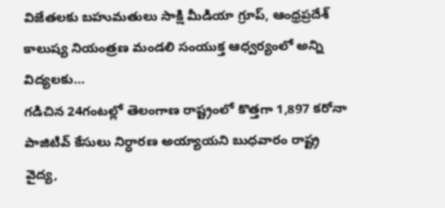విజేతలకు బహుమతులు సాక్షి మీడియా గ్రూప్, ఆంధ్రప్రదేశ్ కాలుష్య నియంత్రణ మండలి సంయుక్త ఆధ్వర్యంలో అన్ని విద్యలకు…
గడిచిన 24గంటల్లో తెలంగాణ రాష్ట్రంలో కొత్తగా 1,897 కరోనా పాజిటివ్ కేసులు నిర్ధారణ అయ్యాయని బుధవారం రాష్ట్ర వైద్య,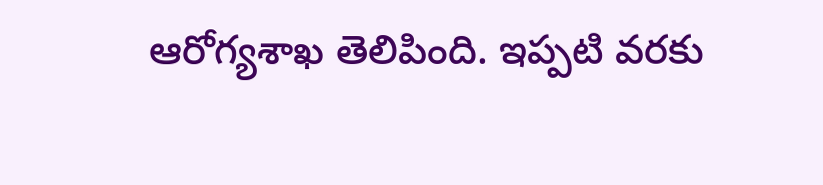ఆరోగ్యశాఖ తెలిపింది. ఇప్పటి వరకు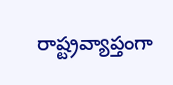రాష్ట్రవ్యాప్తంగా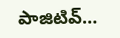పాజిటివ్…